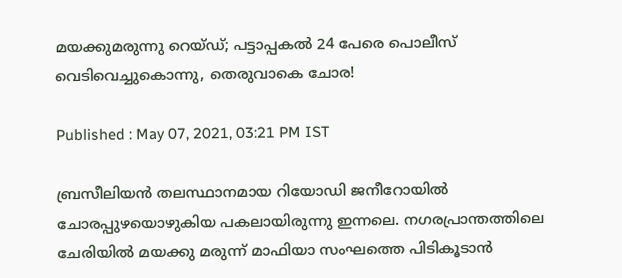മയക്കുമരുന്നു റെയ്ഡ്; പട്ടാപ്പകല്‍ 24 പേരെ പൊലീസ് വെടിവെച്ചുകൊന്നു, തെരുവാകെ ചോര!

Published : May 07, 2021, 03:21 PM IST

ബ്രസീലിയന്‍ തലസ്ഥാനമായ റിയോഡി ജനീറോയില്‍ ചോരപ്പുഴയൊഴുകിയ പകലായിരുന്നു ഇന്നലെ. നഗരപ്രാന്തത്തിലെ ചേരിയില്‍ മയക്കു മരുന്ന് മാഫിയാ സംഘത്തെ പിടികൂടാന്‍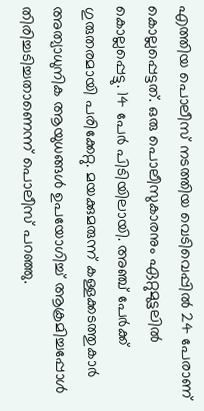എത്തിയ പൊലീസ് നടത്തിയ വെടിവെപ്പില്‍ 24 പേരാണ് കൊല്ലപ്പെട്ടത്. ഒരു പൊലീസുകാരനും ഏറ്റുമുട്ടലില്‍ കൊല്ലപ്പെട്ടു. 14 പേര്‍ പിടിയിലായി. അഞ്ച് പേര്‍ക്ക് ഗുരുതരമായി പരിക്കേറ്റു. മയക്കുമരുന്ന് കള്ളക്കടത്തുകാര്‍ അത്യാധുനിക ആയുധങ്ങള്‍ ഉപയോഗിച്ച് ആക്രമിച്ചപ്പോള്‍ തിരിച്ചടിച്ചതാണെന്ന് പൊലീസ് പറഞ്ഞു.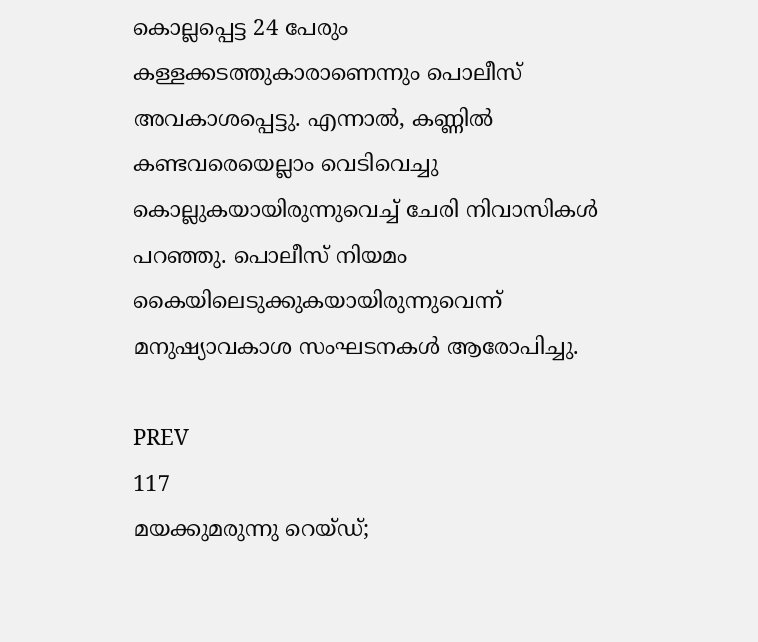കൊല്ലപ്പെട്ട 24 പേരും കള്ളക്കടത്തുകാരാണെന്നും പൊലീസ് അവകാശപ്പെട്ടു. എന്നാല്‍, കണ്ണില്‍ കണ്ടവരെയെല്ലാം വെടിവെച്ചു കൊല്ലുകയായിരുന്നുവെച്ച് ചേരി നിവാസികള്‍ പറഞ്ഞു. പൊലീസ് നിയമം കൈയിലെടുക്കുകയായിരുന്നുവെന്ന് മനുഷ്യാവകാശ സംഘടനകള്‍ ആരോപിച്ചു.

PREV
117
മയക്കുമരുന്നു റെയ്ഡ്;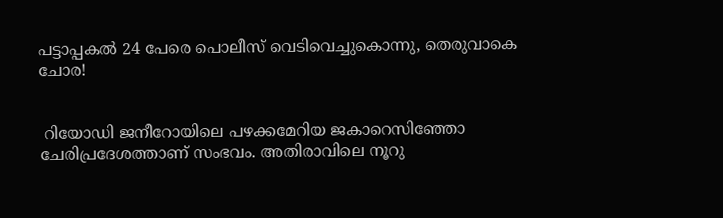പട്ടാപ്പകല്‍ 24 പേരെ പൊലീസ് വെടിവെച്ചുകൊന്നു, തെരുവാകെ ചോര!


 റിയോഡി ജനീറോയിലെ പഴക്കമേറിയ ജകാറെസിഞ്ഞോ ചേരിപ്രദേശത്താണ് സംഭവം. അതിരാവിലെ നൂറു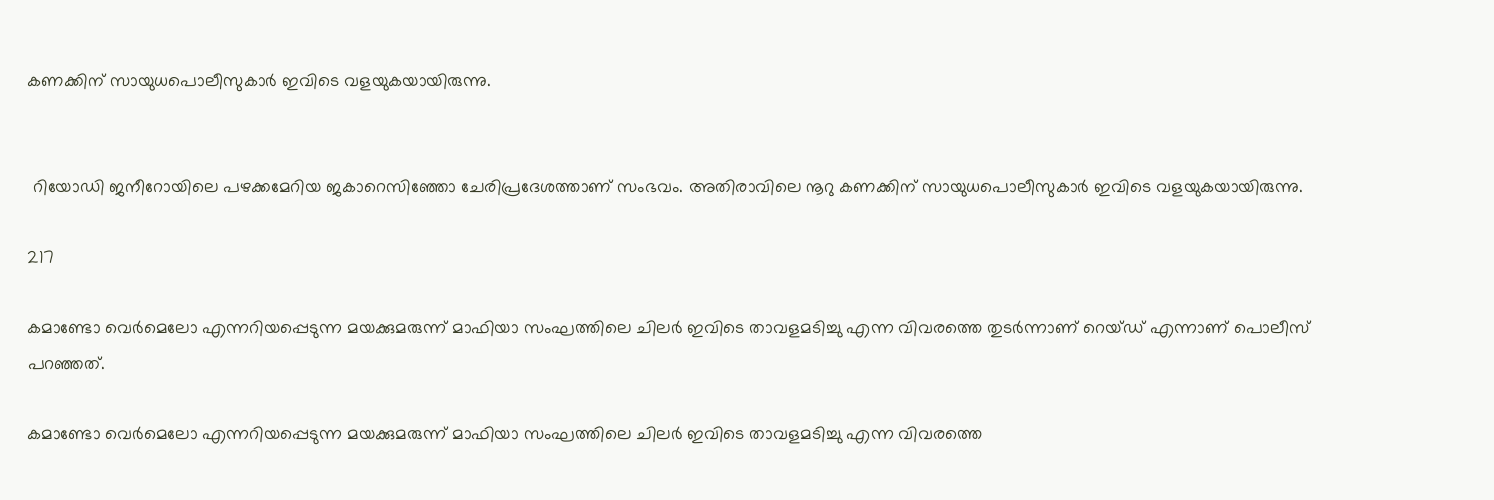കണക്കിന് സായുധപൊലീസുകാര്‍ ഇവിടെ വളയുകയായിരുന്നു.


 റിയോഡി ജനീറോയിലെ പഴക്കമേറിയ ജകാറെസിഞ്ഞോ ചേരിപ്രദേശത്താണ് സംഭവം. അതിരാവിലെ നൂറു കണക്കിന് സായുധപൊലീസുകാര്‍ ഇവിടെ വളയുകയായിരുന്നു.

217

കമാണ്ടോ വെര്‍മെലോ എന്നറിയപ്പെടുന്ന മയക്കുമരുന്ന് മാഫിയാ സംഘത്തിലെ ചിലര്‍ ഇവിടെ താവളമടിച്ചു എന്ന വിവരത്തെ തുടര്‍ന്നാണ് റെയ്ഡ് എന്നാണ് പൊലീസ് പറഞ്ഞത്.

കമാണ്ടോ വെര്‍മെലോ എന്നറിയപ്പെടുന്ന മയക്കുമരുന്ന് മാഫിയാ സംഘത്തിലെ ചിലര്‍ ഇവിടെ താവളമടിച്ചു എന്ന വിവരത്തെ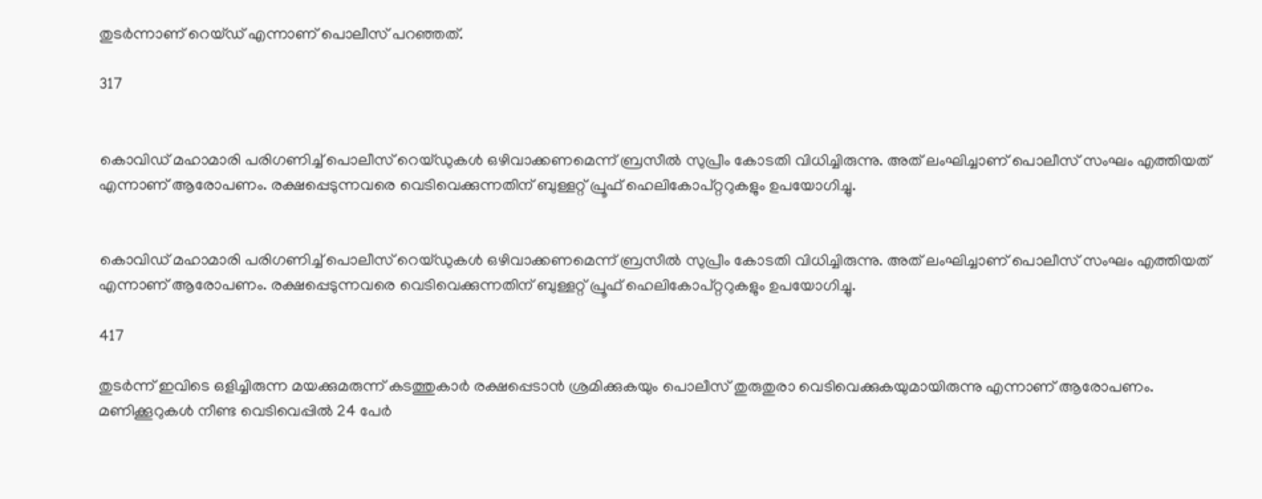തുടര്‍ന്നാണ് റെയ്ഡ് എന്നാണ് പൊലീസ് പറഞ്ഞത്.

317


കൊവിഡ് മഹാമാരി പരിഗണിച്ച് പൊലീസ് റെയ്ഡുകള്‍ ഒഴിവാക്കണമെന്ന് ബ്രസീല്‍ സുപ്രീം കോടതി വിധിച്ചിരുന്നു. അത് ലംഘിച്ചാണ് പൊലീസ് സംഘം എത്തിയത് എന്നാണ് ആരോപണം. രക്ഷപ്പെടുന്നവരെ വെടിവെക്കുന്നതിന് ബുള്ളറ്റ് പ്രൂഫ് ഹെലികോപ്റ്ററുകളും ഉപയോഗിച്ചു.


കൊവിഡ് മഹാമാരി പരിഗണിച്ച് പൊലീസ് റെയ്ഡുകള്‍ ഒഴിവാക്കണമെന്ന് ബ്രസീല്‍ സുപ്രീം കോടതി വിധിച്ചിരുന്നു. അത് ലംഘിച്ചാണ് പൊലീസ് സംഘം എത്തിയത് എന്നാണ് ആരോപണം. രക്ഷപ്പെടുന്നവരെ വെടിവെക്കുന്നതിന് ബുള്ളറ്റ് പ്രൂഫ് ഹെലികോപ്റ്ററുകളും ഉപയോഗിച്ചു.

417

തുടര്‍ന്ന് ഇവിടെ ഒളിച്ചിരുന്ന മയക്കുമരുന്ന് കടത്തുകാര്‍ രക്ഷപ്പെടാന്‍ ശ്രമിക്കുകയും പൊലീസ് തുരുതുരാ വെടിവെക്കുകയുമായിരുന്നു എന്നാണ് ആരോപണം. മണിക്കൂറുകള്‍ നീണ്ട വെടിവെപ്പില്‍ 24 പേര്‍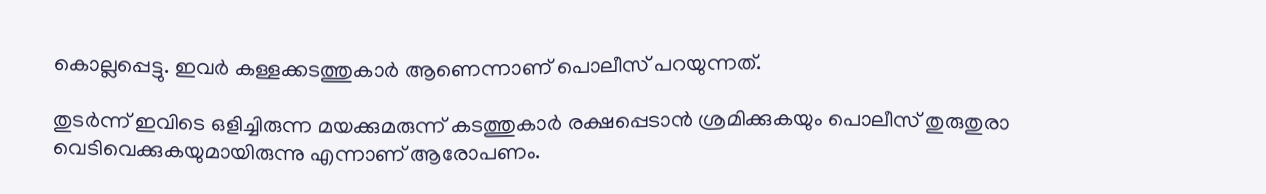കൊല്ലപ്പെട്ടു. ഇവര്‍ കള്ളക്കടത്തുകാര്‍ ആണെന്നാണ് പൊലീസ് പറയുന്നത്.

തുടര്‍ന്ന് ഇവിടെ ഒളിച്ചിരുന്ന മയക്കുമരുന്ന് കടത്തുകാര്‍ രക്ഷപ്പെടാന്‍ ശ്രമിക്കുകയും പൊലീസ് തുരുതുരാ വെടിവെക്കുകയുമായിരുന്നു എന്നാണ് ആരോപണം.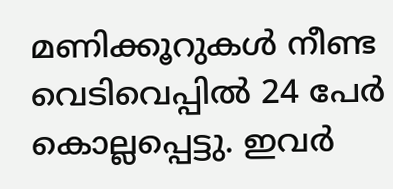മണിക്കൂറുകള്‍ നീണ്ട വെടിവെപ്പില്‍ 24 പേര്‍ കൊല്ലപ്പെട്ടു. ഇവര്‍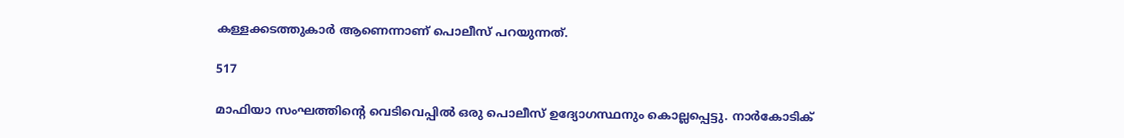കള്ളക്കടത്തുകാര്‍ ആണെന്നാണ് പൊലീസ് പറയുന്നത്.

517

മാഫിയാ സംഘത്തിന്റെ വെടിവെപ്പില്‍ ഒരു പൊലീസ് ഉദ്യോഗസ്ഥനും കൊല്ലപ്പെട്ടു. നാര്‍കോടിക്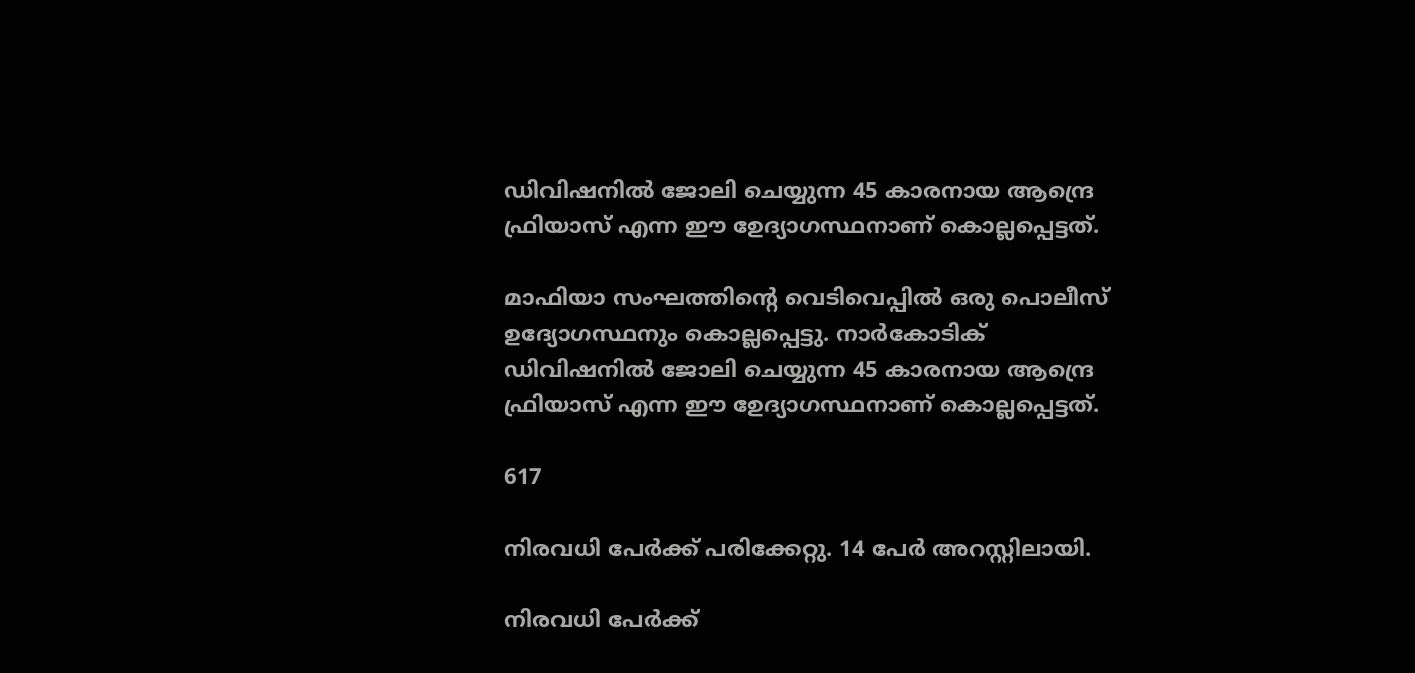ഡിവിഷനില്‍ ജോലി ചെയ്യുന്ന 45 കാരനായ ആന്ദ്രെ ഫ്രിയാസ് എന്ന ഈ ഉേദ്യാഗസ്ഥനാണ് കൊല്ലപ്പെട്ടത്.

മാഫിയാ സംഘത്തിന്റെ വെടിവെപ്പില്‍ ഒരു പൊലീസ് ഉദ്യോഗസ്ഥനും കൊല്ലപ്പെട്ടു. നാര്‍കോടിക് ഡിവിഷനില്‍ ജോലി ചെയ്യുന്ന 45 കാരനായ ആന്ദ്രെ ഫ്രിയാസ് എന്ന ഈ ഉേദ്യാഗസ്ഥനാണ് കൊല്ലപ്പെട്ടത്.

617

നിരവധി പേര്‍ക്ക് പരിക്കേറ്റു. 14 പേര്‍ അറസ്റ്റിലായി.

നിരവധി പേര്‍ക്ക്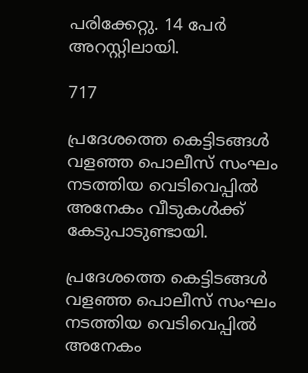പരിക്കേറ്റു. 14 പേര്‍ അറസ്റ്റിലായി.

717

പ്രദേശത്തെ കെട്ടിടങ്ങള്‍ വളഞ്ഞ പൊലീസ് സംഘം നടത്തിയ വെടിവെപ്പില്‍ അനേകം വീടുകള്‍ക്ക് കേടുപാടുണ്ടായി.

പ്രദേശത്തെ കെട്ടിടങ്ങള്‍ വളഞ്ഞ പൊലീസ് സംഘം നടത്തിയ വെടിവെപ്പില്‍ അനേകം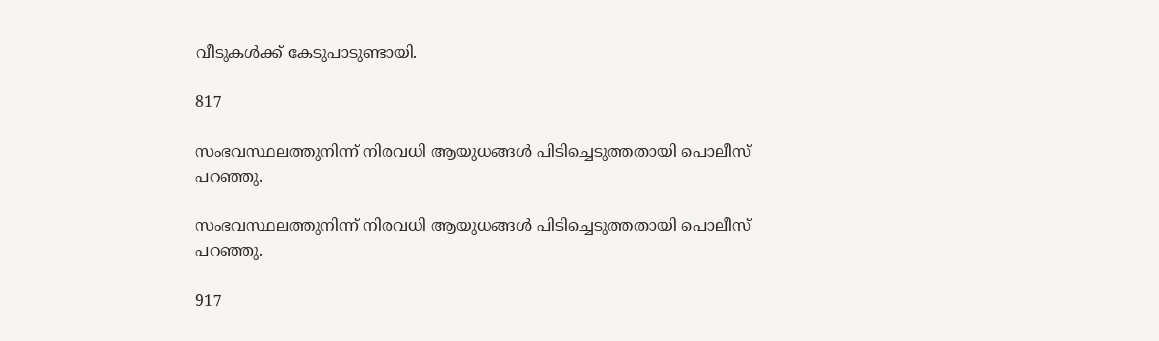വീടുകള്‍ക്ക് കേടുപാടുണ്ടായി.

817

സംഭവസ്ഥലത്തുനിന്ന് നിരവധി ആയുധങ്ങള്‍ പിടിച്ചെടുത്തതായി പൊലീസ് പറഞ്ഞു.

സംഭവസ്ഥലത്തുനിന്ന് നിരവധി ആയുധങ്ങള്‍ പിടിച്ചെടുത്തതായി പൊലീസ് പറഞ്ഞു.

917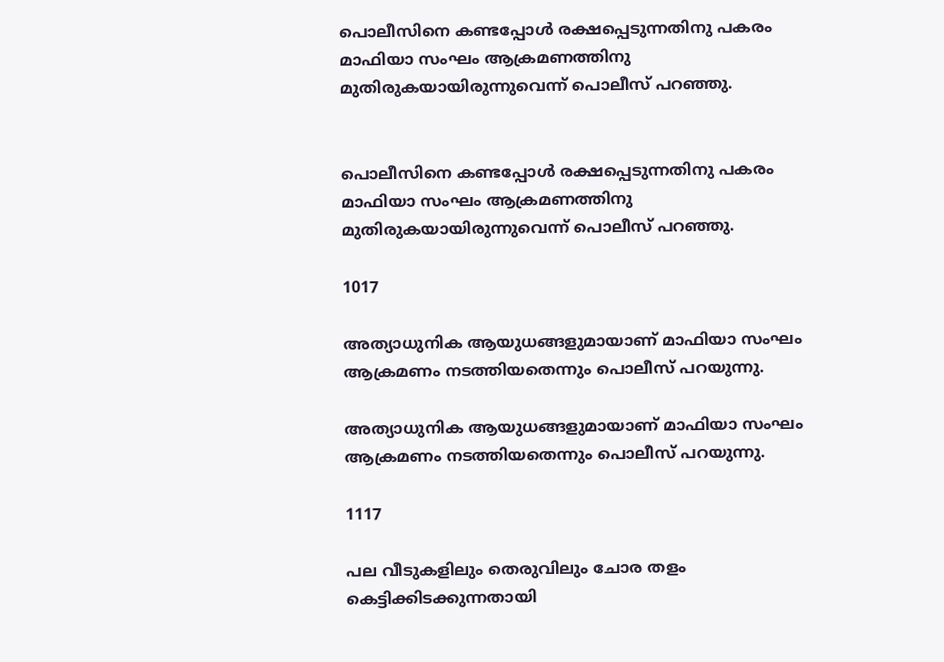പൊലീസിനെ കണ്ടപ്പോള്‍ രക്ഷപ്പെടുന്നതിനു പകരം മാഫിയാ സംഘം ആക്രമണത്തിനു മുതിരുകയായിരുന്നുവെന്ന് പൊലീസ് പറഞ്ഞു.


പൊലീസിനെ കണ്ടപ്പോള്‍ രക്ഷപ്പെടുന്നതിനു പകരം മാഫിയാ സംഘം ആക്രമണത്തിനു മുതിരുകയായിരുന്നുവെന്ന് പൊലീസ് പറഞ്ഞു.

1017

അത്യാധുനിക ആയുധങ്ങളുമായാണ് മാഫിയാ സംഘം ആക്രമണം നടത്തിയതെന്നും പൊലീസ് പറയുന്നു.

അത്യാധുനിക ആയുധങ്ങളുമായാണ് മാഫിയാ സംഘം ആക്രമണം നടത്തിയതെന്നും പൊലീസ് പറയുന്നു.

1117

പല വീടുകളിലും തെരുവിലും ചോര തളം കെട്ടിക്കിടക്കുന്നതായി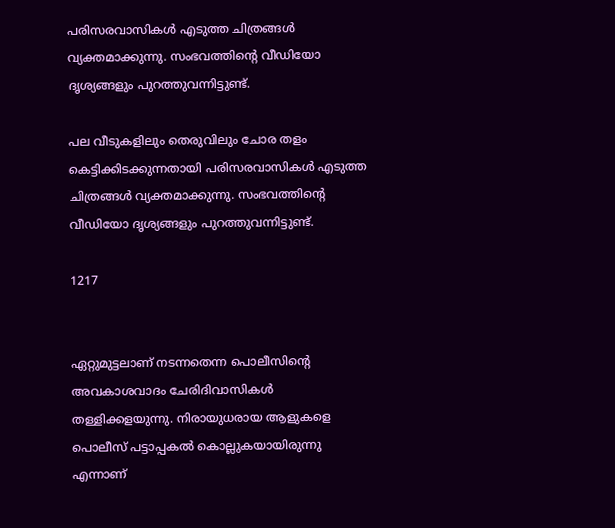പരിസരവാസികള്‍ എടുത്ത ചിത്രങ്ങള്‍ വ്യക്തമാക്കുന്നു. സംഭവത്തിന്റെ വീഡിയോ ദൃശ്യങ്ങളും പുറത്തുവന്നിട്ടുണ്ട്.

പല വീടുകളിലും തെരുവിലും ചോര തളം കെട്ടിക്കിടക്കുന്നതായി പരിസരവാസികള്‍ എടുത്ത ചിത്രങ്ങള്‍ വ്യക്തമാക്കുന്നു. സംഭവത്തിന്റെ വീഡിയോ ദൃശ്യങ്ങളും പുറത്തുവന്നിട്ടുണ്ട്.

1217


ഏറ്റുമുട്ടലാണ് നടന്നതെന്ന പൊലീസിന്റെ അവകാശവാദം ചേരിദിവാസികള്‍ തള്ളിക്കളയുന്നു. നിരായുധരായ ആളുകളെ പൊലീസ് പട്ടാപ്പകല്‍ കൊല്ലുകയായിരുന്നു എന്നാണ്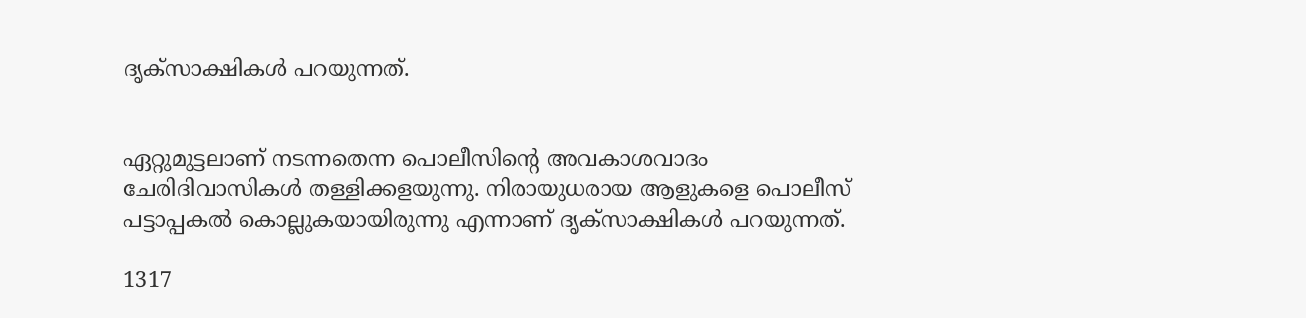ദൃക്‌സാക്ഷികള്‍ പറയുന്നത്.


ഏറ്റുമുട്ടലാണ് നടന്നതെന്ന പൊലീസിന്റെ അവകാശവാദം ചേരിദിവാസികള്‍ തള്ളിക്കളയുന്നു. നിരായുധരായ ആളുകളെ പൊലീസ് പട്ടാപ്പകല്‍ കൊല്ലുകയായിരുന്നു എന്നാണ് ദൃക്‌സാക്ഷികള്‍ പറയുന്നത്.

1317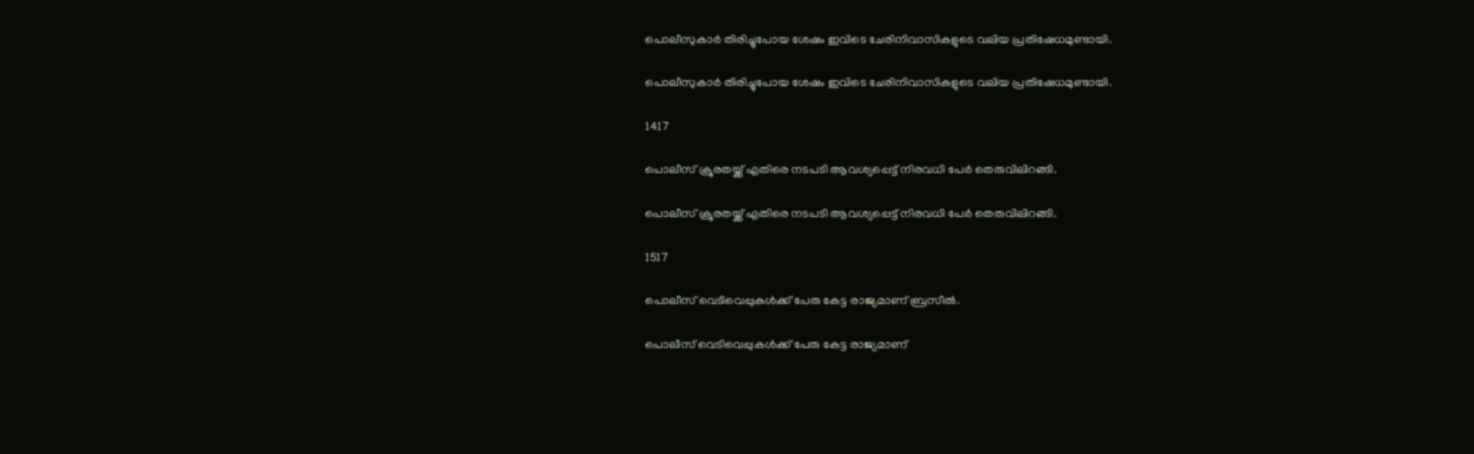പൊലീസുകാര്‍ തിരിച്ചുപോയ ശേഷം ഇവിടെ ചേരിനിവാസികളുടെ വലിയ പ്രതിഷേധമുണ്ടായി.

പൊലീസുകാര്‍ തിരിച്ചുപോയ ശേഷം ഇവിടെ ചേരിനിവാസികളുടെ വലിയ പ്രതിഷേധമുണ്ടായി.

1417

പൊലീസ് ക്രൂരതയ്ക്ക് എതിരെ നടപടി ആവശ്യപ്പെട്ട് നിരവധി പേര്‍ തെരുവിലിറങ്ങി.

പൊലീസ് ക്രൂരതയ്ക്ക് എതിരെ നടപടി ആവശ്യപ്പെട്ട് നിരവധി പേര്‍ തെരുവിലിറങ്ങി.

1517

പൊലീസ് വെടിവെപ്പുകള്‍ക്ക് പേരു കേട്ട രാജ്യമാണ് ബ്രസീല്‍.

പൊലീസ് വെടിവെപ്പുകള്‍ക്ക് പേരു കേട്ട രാജ്യമാണ്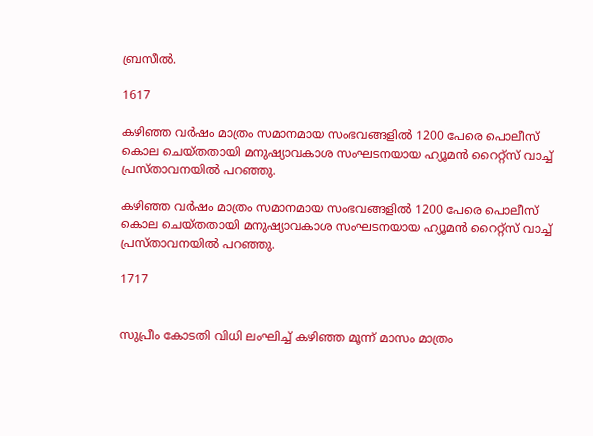ബ്രസീല്‍.

1617

കഴിഞ്ഞ വര്‍ഷം മാത്രം സമാനമായ സംഭവങ്ങളില്‍ 1200 പേരെ പൊലീസ് കൊല ചെയ്തതായി മനുഷ്യാവകാശ സംഘടനയായ ഹ്യൂമന്‍ റൈറ്റ്‌സ് വാച്ച് പ്രസ്താവനയില്‍ പറഞ്ഞു.

കഴിഞ്ഞ വര്‍ഷം മാത്രം സമാനമായ സംഭവങ്ങളില്‍ 1200 പേരെ പൊലീസ് കൊല ചെയ്തതായി മനുഷ്യാവകാശ സംഘടനയായ ഹ്യൂമന്‍ റൈറ്റ്‌സ് വാച്ച് പ്രസ്താവനയില്‍ പറഞ്ഞു.

1717


സുപ്രീം കോടതി വിധി ലംഘിച്ച് കഴിഞ്ഞ മൂന്ന് മാസം മാത്രം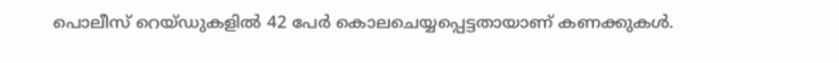പൊലീസ് റെയ്ഡുകളില്‍ 42 പേര്‍ കൊലചെയ്യപ്പെട്ടതായാണ് കണക്കുകള്‍.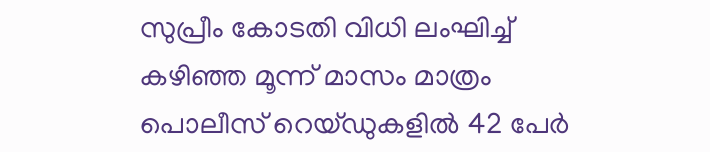സുപ്രീം കോടതി വിധി ലംഘിച്ച് കഴിഞ്ഞ മൂന്ന് മാസം മാത്രം പൊലീസ് റെയ്ഡുകളില്‍ 42 പേര്‍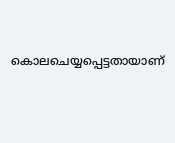കൊലചെയ്യപ്പെട്ടതായാണ്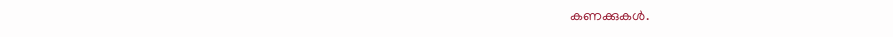കണക്കുകള്‍.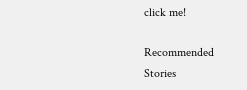click me!

Recommended Stories